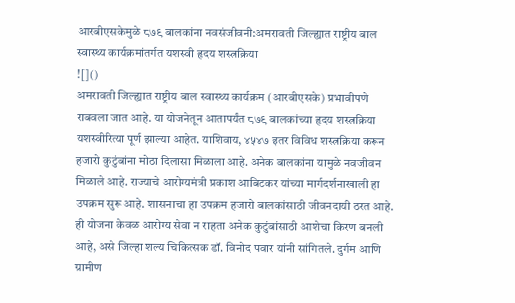आरबीएसकेमुळे ८७९ बालकांना नवसंजीवनी:अमरावती जिल्ह्यात राष्ट्रीय बाल स्वास्थ्य कार्यक्रमांतर्गत यशस्वी हृदय शस्त्रक्रिया
![]()
अमरावती जिल्ह्यात राष्ट्रीय बाल स्वास्थ्य कार्यक्रम (आरबीएसके) प्रभावीपणे राबवला जात आहे. या योजनेतून आतापर्यंत ८७९ बालकांच्या हृदय शस्त्रक्रिया यशस्वीरित्या पूर्ण झाल्या आहेत. याशिवाय, ४५४७ इतर विविध शस्त्रक्रिया करून हजारो कुटुंबांना मोठा दिलासा मिळाला आहे. अनेक बालकांना यामुळे नवजीवन मिळाले आहे. राज्याचे आरोग्यमंत्री प्रकाश आबिटकर यांच्या मार्गदर्शनाखाली हा उपक्रम सुरू आहे. शासनाचा हा उपक्रम हजारो बालकांसाठी जीवनदायी ठरत आहे. ही योजना केवळ आरोग्य सेवा न राहता अनेक कुटुंबांसाठी आशेचा किरण बनली आहे, असे जिल्हा शल्य चिकित्सक डॉ. विनोद पवार यांनी सांगितले. दुर्गम आणि ग्रामीण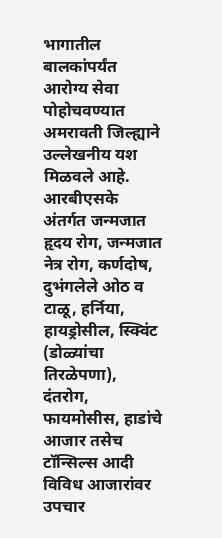भागातील बालकांपर्यंत आरोग्य सेवा पोहोचवण्यात अमरावती जिल्ह्याने उल्लेखनीय यश मिळवले आहे. आरबीएसके अंतर्गत जन्मजात हृदय रोग, जन्मजात नेत्र रोग, कर्णदोष, दुभंगलेले ओठ व टाळू, हर्निया, हायड्रोसील, स्क्विंट (डोळ्यांचा तिरळेपणा), दंतरोग, फायमोसीस, हाडांचे आजार तसेच टॉन्सिल्स आदी विविध आजारांवर उपचार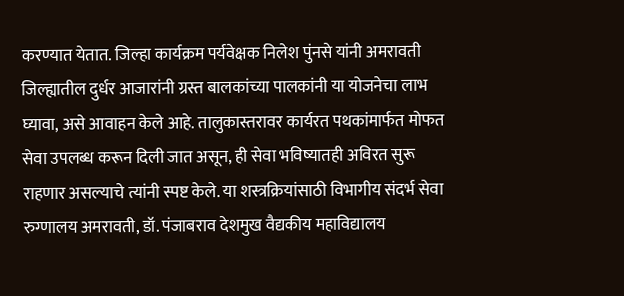करण्यात येतात. जिल्हा कार्यक्रम पर्यवेक्षक निलेश पुंनसे यांनी अमरावती जिल्ह्यातील दुर्धर आजारांनी ग्रस्त बालकांच्या पालकांनी या योजनेचा लाभ घ्यावा, असे आवाहन केले आहे. तालुकास्तरावर कार्यरत पथकांमार्फत मोफत सेवा उपलब्ध करून दिली जात असून, ही सेवा भविष्यातही अविरत सुरू राहणार असल्याचे त्यांनी स्पष्ट केले. या शस्त्रक्रियांसाठी विभागीय संदर्भ सेवा रुग्णालय अमरावती, डॉ. पंजाबराव देशमुख वैद्यकीय महाविद्यालय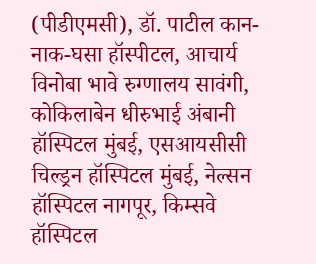(पीडीएमसी), डॉ. पाटील कान-नाक-घसा हॉस्पीटल, आचार्य विनोबा भावे रुग्णालय सावंगी, कोकिलाबेन धीरुभाई अंबानी हॉस्पिटल मुंबई, एसआयसीसी चिल्ड्रन हॉस्पिटल मुंबई, नेल्सन हॉस्पिटल नागपूर, किम्सवे हॉस्पिटल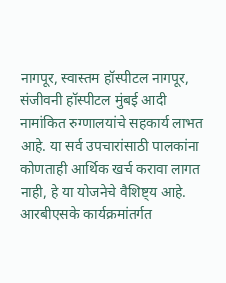नागपूर, स्वास्तम हॉस्पीटल नागपूर, संजीवनी हॉस्पीटल मुंबई आदी नामांकित रुग्णालयांचे सहकार्य लाभत आहे. या सर्व उपचारांसाठी पालकांना कोणताही आर्थिक खर्च करावा लागत नाही, हे या योजनेचे वैशिष्ट्य आहे. आरबीएसके कार्यक्रमांतर्गत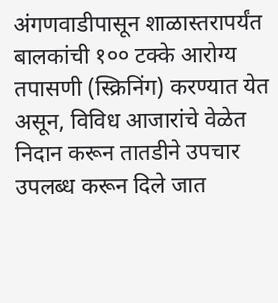अंगणवाडीपासून शाळास्तरापर्यंत बालकांची १०० टक्के आरोग्य तपासणी (स्क्रिनिंग) करण्यात येत असून, विविध आजारांचे वेळेत निदान करून तातडीने उपचार उपलब्ध करून दिले जात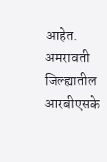आहेत. अमरावती जिल्ह्यातील आरबीएसके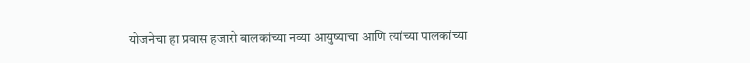योजनेचा हा प्रवास हजारो बालकांच्या नव्या आयुष्याचा आणि त्यांच्या पालकांच्या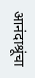आनंदाश्रूंचा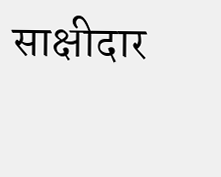साक्षीदार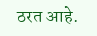ठरत आहे.